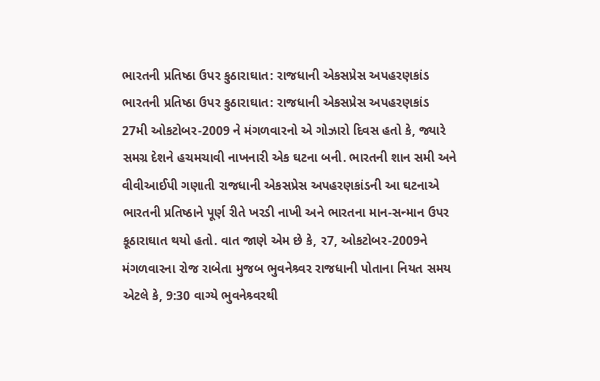ભારતની પ્રતિષ્ઠા ઉપર કુઠારાઘાત: રાજધાની એકસપ્રેસ અપહરણકાંડ
ભારતની પ્રતિષ્ઠા ઉપર કુઠારાઘાત: રાજધાની એકસપ્રેસ અપહરણકાંડ
27મી ઓકટોબર-2009 ને મંગળવારનો એ ગોઝારો દિવસ હતો કે, જ્યારે સમગ્ર દેશને હચમચાવી નાખનારી એક ઘટના બની. ભારતની શાન સમી અને વીવીઆઈપી ગણાતી રાજધાની એકસપ્રેસ અપહરણકાંડની આ ઘટનાએ ભારતની પ્રતિષ્ઠાને પૂર્ણ રીતે ખરડી નાખી અને ભારતના માન-સન્માન ઉપર કૂઠારાઘાત થયો હતો. વાત જાણે એમ છે કે, ર7, ઓકટોબર-2009ને મંગળવારના રોજ રાબેતા મુજબ ભુવનેશ્ર્વર રાજધાની પોતાના નિયત સમય એટલે કે, 9:30 વાગ્યે ભુવનેશ્ર્વરથી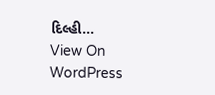દિલ્હી…
View On WordPress